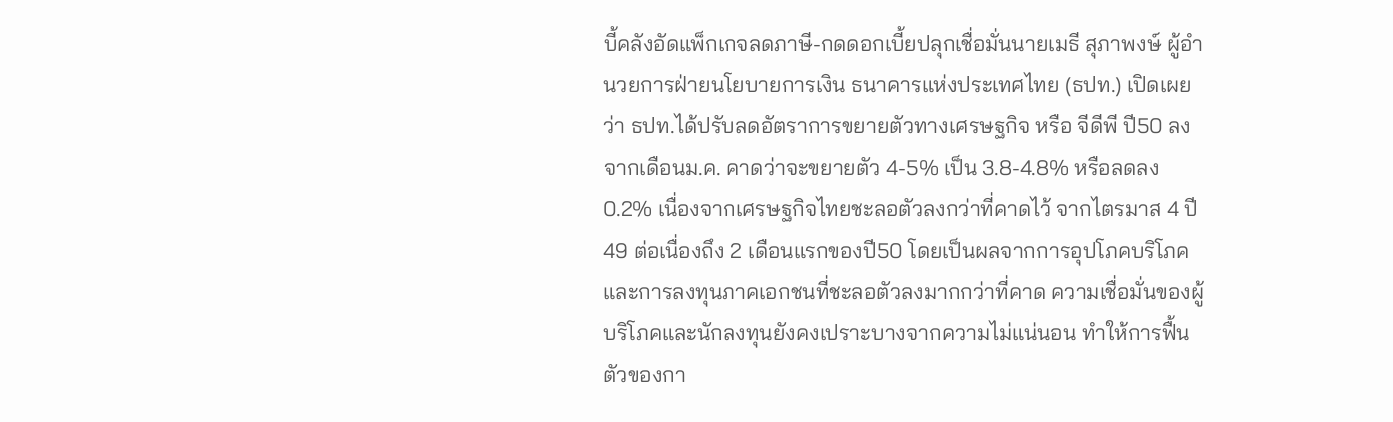บี้คลังอัดแพ็กเกจลดภาษี-กดดอกเบี้ยปลุกเชื่อมั่นนายเมธี สุภาพงษ์ ผู้อำนวยการฝ่ายนโยบายการเงิน ธนาคารแห่งประเทศไทย (ธปท.) เปิดเผยว่า ธปท.ได้ปรับลดอัตราการขยายตัวทางเศรษฐกิจ หรือ จีดีพี ปี50 ลงจากเดือนม.ค. คาดว่าจะขยายตัว 4-5% เป็น 3.8-4.8% หรือลดลง 0.2% เนื่องจากเศรษฐกิจไทยชะลอตัวลงกว่าที่คาดไว้ จากไตรมาส 4 ปี49 ต่อเนื่องถึง 2 เดือนแรกของปี50 โดยเป็นผลจากการอุปโภคบริโภค และการลงทุนภาคเอกชนที่ชะลอตัวลงมากกว่าที่คาด ความเชื่อมั่นของผู้บริโภคและนักลงทุนยังคงเปราะบางจากความไม่แน่นอน ทำให้การฟื้นตัวของกา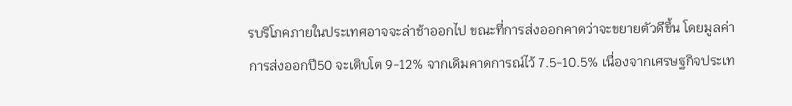รบริโภคภายในประเทศอาจจะล่าช้าออกไป ขณะที่การส่งออกคาดว่าจะขยายตัวดีขึ้น โดยมูลค่าการส่งออกปี50 จะเติบโต 9-12% จากเดิมคาดการณ์ไว้ 7.5-10.5% เนื่องจากเศรษฐกิจประเท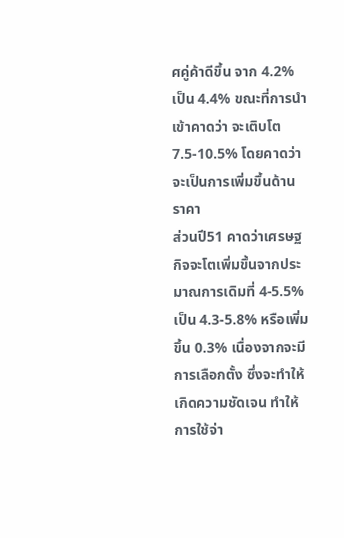ศคู่ค้าดีขึ้น จาก 4.2% เป็น 4.4% ขณะที่การนำเข้าคาดว่า จะเติบโต 7.5-10.5% โดยคาดว่าจะเป็นการเพิ่มขึ้นด้านราคา
ส่วนปี51 คาดว่าเศรษฐกิจจะโตเพิ่มขึ้นจากประมาณการเดิมที่ 4-5.5% เป็น 4.3-5.8% หรือเพิ่มขึ้น 0.3% เนื่องจากจะมีการเลือกตั้ง ซึ่งจะทำให้เกิดความชัดเจน ทำให้การใช้จ่า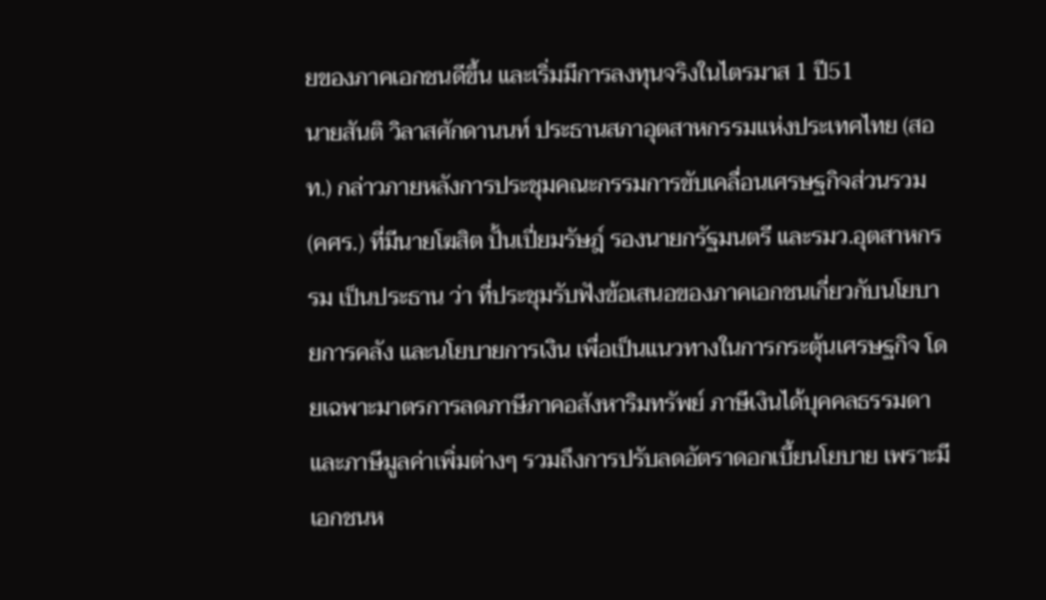ยของภาคเอกชนดีขึ้น และเริ่มมีการลงทุนจริงในไตรมาส 1 ปี51
นายสันติ วิลาสศักดานนท์ ประธานสภาอุตสาหกรรมแห่งประเทศไทย (สอท.) กล่าวภายหลังการประชุมคณะกรรมการขับเคลื่อนเศรษฐกิจส่วนรวม (คศร.) ที่มีนายโฆสิต ปั้นเปี่ยมรัษฎ์ รองนายกรัฐมนตรี และรมว.อุตสาหกรรม เป็นประธาน ว่า ที่ประชุมรับฟังข้อเสนอของภาคเอกชนเกี่ยวกับนโยบายการคลัง และนโยบายการเงิน เพื่อเป็นแนวทางในการกระตุ้นเศรษฐกิจ โดยเฉพาะมาตรการลดภาษีภาคอสังหาริมทรัพย์ ภาษีเงินได้บุคคลธรรมดา และภาษีมูลค่าเพิ่มต่างๆ รวมถึงการปรับลดอัตราดอกเบี้ยนโยบาย เพราะมีเอกชนห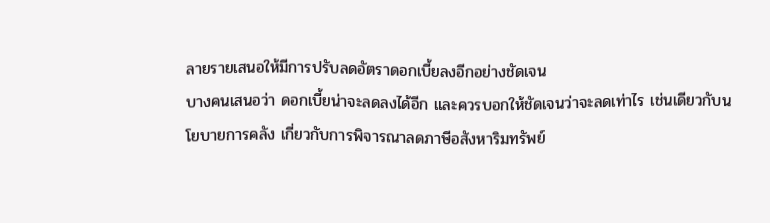ลายรายเสนอให้มีการปรับลดอัตราดอกเบี้ยลงอีกอย่างชัดเจน
บางคนเสนอว่า ดอกเบี้ยน่าจะลดลงได้อีก และควรบอกให้ชัดเจนว่าจะลดเท่าไร เช่นเดียวกับนโยบายการคลัง เกี่ยวกับการพิจารณาลดภาษีอสังหาริมทรัพย์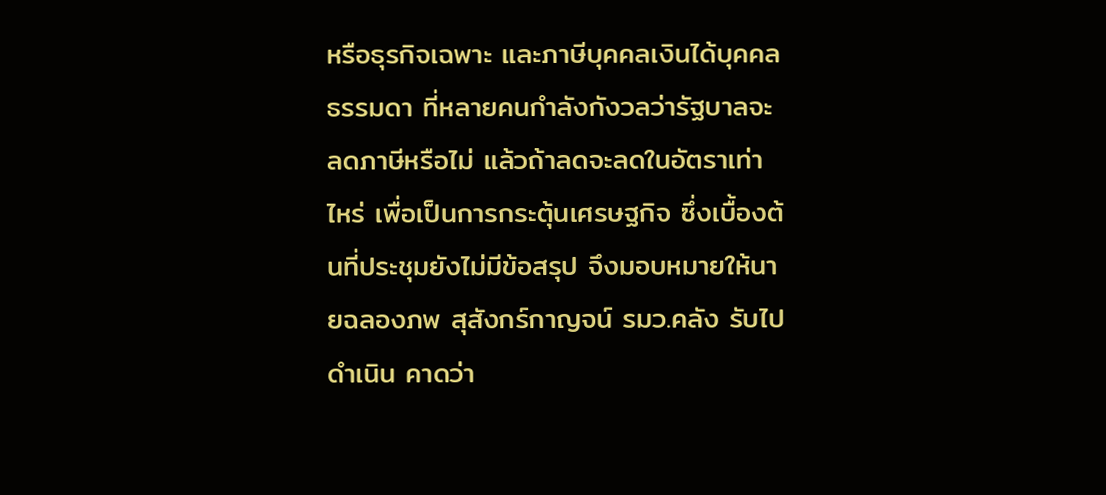หรือธุรกิจเฉพาะ และภาษีบุคคลเงินได้บุคคลธรรมดา ที่หลายคนกำลังกังวลว่ารัฐบาลจะลดภาษีหรือไม่ แล้วถ้าลดจะลดในอัตราเท่าไหร่ เพื่อเป็นการกระตุ้นเศรษฐกิจ ซึ่งเบื้องต้นที่ประชุมยังไม่มีข้อสรุป จึงมอบหมายให้นายฉลองภพ สุสังกร์กาญจน์ รมว.คลัง รับไปดำเนิน คาดว่า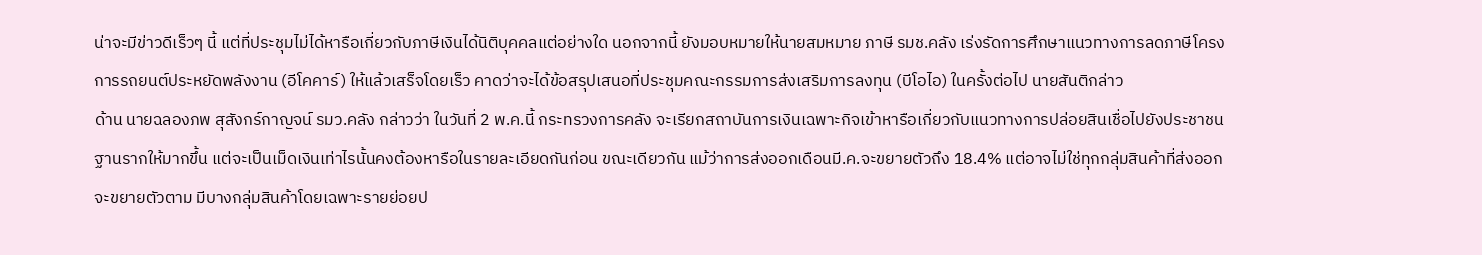น่าจะมีข่าวดีเร็วๆ นี้ แต่ที่ประชุมไม่ได้หารือเกี่ยวกับภาษีเงินได้นิติบุคคลแต่อย่างใด นอกจากนี้ ยังมอบหมายให้นายสมหมาย ภาษี รมช.คลัง เร่งรัดการศึกษาแนวทางการลดภาษีโครงการรถยนต์ประหยัดพลังงาน (อีโคคาร์) ให้แล้วเสร็จโดยเร็ว คาดว่าจะได้ข้อสรุปเสนอที่ประชุมคณะกรรมการส่งเสริมการลงทุน (บีโอไอ) ในครั้งต่อไป นายสันติกล่าว
ด้าน นายฉลองภพ สุสังกร์กาญจน์ รมว.คลัง กล่าวว่า ในวันที่ 2 พ.ค.นี้ กระทรวงการคลัง จะเรียกสถาบันการเงินเฉพาะกิจเข้าหารือเกี่ยวกับแนวทางการปล่อยสินเชื่อไปยังประชาชนฐานรากให้มากขึ้น แต่จะเป็นเม็ดเงินเท่าไรนั้นคงต้องหารือในรายละเอียดกันก่อน ขณะเดียวกัน แม้ว่าการส่งออกเดือนมี.ค.จะขยายตัวถึง 18.4% แต่อาจไม่ใช่ทุกกลุ่มสินค้าที่ส่งออกจะขยายตัวตาม มีบางกลุ่มสินค้าโดยเฉพาะรายย่อยป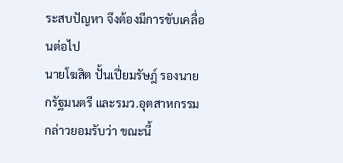ระสบปัญหา จึงต้องมีการขับเคลื่อนต่อไป
นายโฆสิต ปั้นเปี่ยมรัษฎ์ รองนายกรัฐมนตรี และรมว.อุตสาหกรรม กล่าวยอมรับว่า ขณะนี้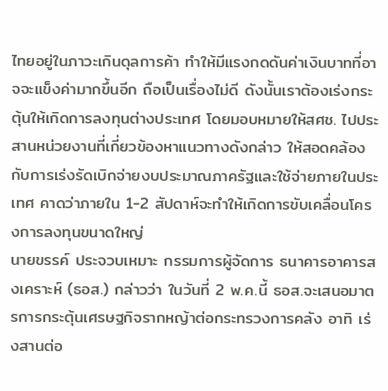ไทยอยู่ในภาวะเกินดุลการค้า ทำให้มีแรงกดดันค่าเงินบาทที่อาจจะแข็งค่ามากขึ้นอีก ถือเป็นเรื่องไม่ดี ดังนั้นเราต้องเร่งกระตุ้นให้เกิดการลงทุนต่างประเทศ โดยมอบหมายให้สศช. ไปประสานหน่วยงานที่เกี่ยวข้องหาแนวทางดังกล่าว ให้สอดคล้องกับการเร่งรัดเบิกจ่ายงบประมาณภาครัฐและใช้จ่ายภายในประเทศ คาดว่าภายใน 1-2 สัปดาห์จะทำให้เกิดการขับเคลื่อนโครงการลงทุนขนาดใหญ่
นายขรรค์ ประจวบเหมาะ กรรมการผู้จัดการ ธนาคารอาคารสงเคราะห์ (ธอส.) กล่าวว่า ในวันที่ 2 พ.ค.นี้ ธอส.จะเสนอมาตรการกระตุ้นเศรษฐกิจรากหญ้าต่อกระทรวงการคลัง อาทิ เร่งสานต่อ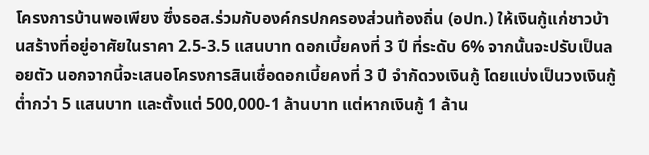โครงการบ้านพอเพียง ซึ่งธอส.ร่วมกับองค์กรปกครองส่วนท้องถิ่น (อปท.) ให้เงินกู้แก่ชาวบ้านสร้างที่อยู่อาศัยในราคา 2.5-3.5 แสนบาท ดอกเบี้ยคงที่ 3 ปี ที่ระดับ 6% จากนั้นจะปรับเป็นลอยตัว นอกจากนี้จะเสนอโครงการสินเชื่อดอกเบี้ยคงที่ 3 ปี จำกัดวงเงินกู้ โดยแบ่งเป็นวงเงินกู้ต่ำกว่า 5 แสนบาท และตั้งแต่ 500,000-1 ล้านบาท แต่หากเงินกู้ 1 ล้าน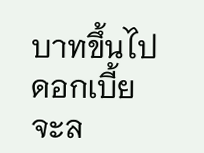บาทขึ้นไปดอกเบี้ยจะล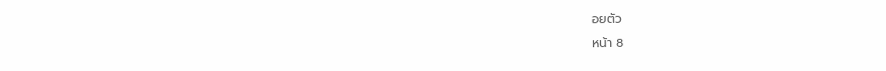อยตัว
หน้า 8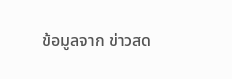ข้อมูลจาก ข่าวสด